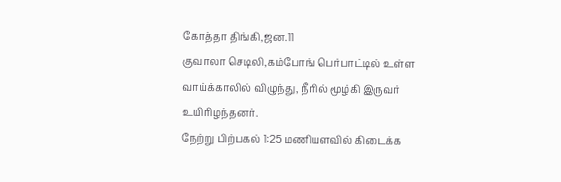கோத்தா திங்கி,ஜன.11
குவாலா செடிலி,கம்போங் பெர்பாட்டில் உள்ள வாய்க்காலில் விழுந்து, நீரில் மூழ்கி இருவர் உயிரிழந்தனர்.
நேற்று பிற்பகல் 1:25 மணியளவில் கிடைக்க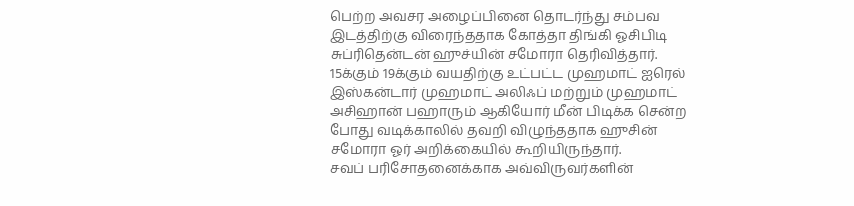பெற்ற அவசர அழைப்பினை தொடர்ந்து சம்பவ இடத்திற்கு விரைந்ததாக கோத்தா திங்கி ஓசிபிடி சுப்ரிதென்டன் ஹுச்யின் சமோரா தெரிவித்தார்.
15க்கும் 19க்கும் வயதிற்கு உட்பட்ட முஹமாட் ஐரெல் இஸ்கன்டார் முஹமாட் அலிஃப் மற்றும் முஹமாட் அசிஹான் பஹாரும் ஆகியோர் மீன் பிடிக்க சென்ற போது வடிக்காலில் தவறி விழுந்ததாக ஹுசின் சமோரா ஓர் அறிக்கையில் கூறியிருந்தார்.
சவப் பரிசோதனைக்காக அவ்விருவர்களின்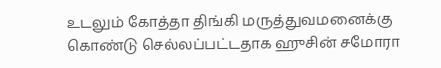உடலும் கோத்தா திங்கி மருத்துவமனைக்கு கொண்டு செல்லப்பட்டதாக ஹுசின் சமோரா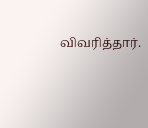விவரித்தார்.